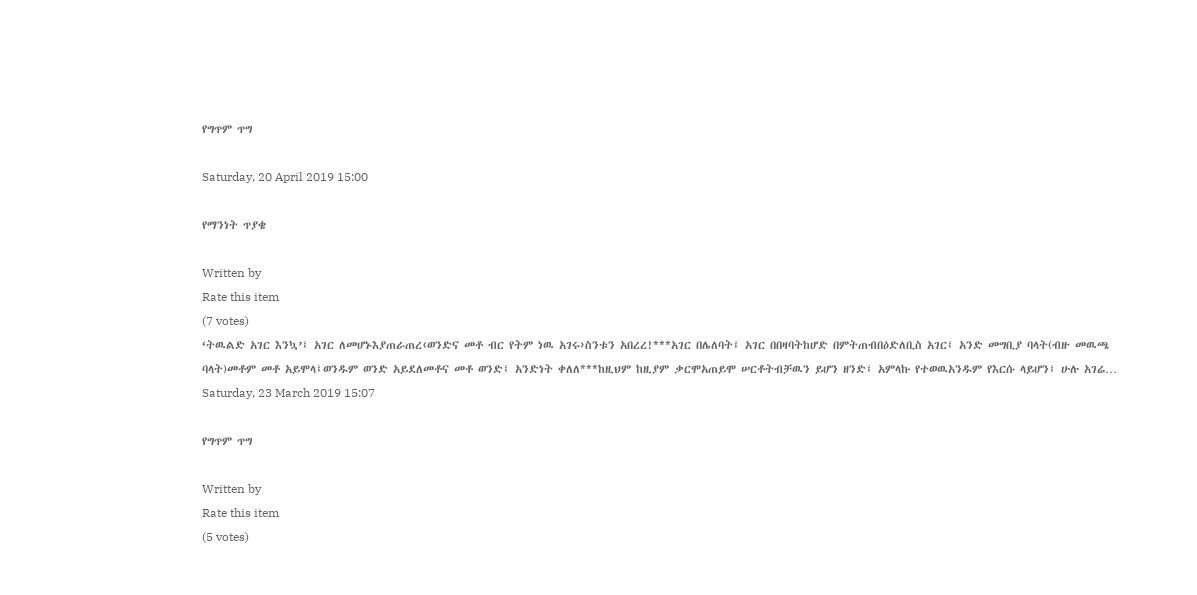የግጥም ጥግ

Saturday, 20 April 2019 15:00

የማንነት ጥያቄ

Written by
Rate this item
(7 votes)
‘ትዉልድ አገር እንኳ’፤ አገር ለመሆኑእያጠራጠረ‹ወንድና መቶ ብር የትም ነዉ አገሩ›ስንቱን አበረረ!***አገር በሌለባት፤ አገር በበዛባትከሆድ በምትጠብበዕድለቢስ አገር፤ አንድ መግቢያ ባላት(ብዙ መዉጫ ባላት)መቶም መቶ አይሞላ፤ወንዱም ወንድ አይደለመቶና መቶ ወንድ፤ አንድነት ቀለለ***ከዚህም ከዚያም ቃርሞአጠይሞ ሠርቶትብቻዉን ይሆን ዘንድ፤ አምላኩ የተወዉአንዱም የእርሱ ላይሆን፤ ሁሉ አገሬ…
Saturday, 23 March 2019 15:07

የግጥም ጥግ

Written by
Rate this item
(5 votes)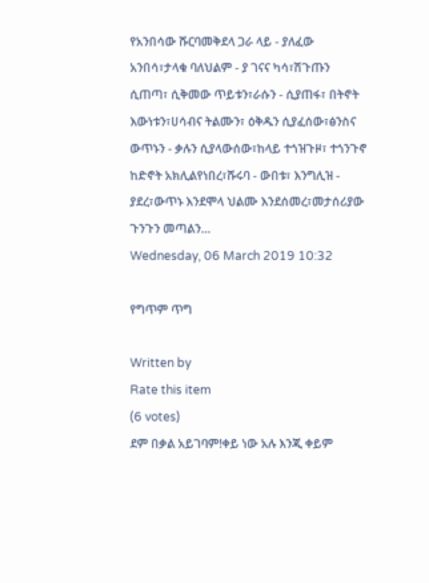የአንበሳው ሹርባመቅደላ ጋራ ላይ - ያለፈው አንበሳ፣ታላቁ ባለህልም - ያ ገናና ካሳ፣ሽጉጡን ሲጠጣ፣ ሲቅመው ጥይቱን፣ራሱን - ሲያጠፋ፣ በትኖት እውነቱን፣ሀሳብና ትልሙን፣ ዕቅዱን ሲያፈሰው፣ፅንስና ውጥኑን - ቃሉን ሲያላውሰው፣ከላይ ተጎዝጉዞ፣ ተጎንጉኖ ከድኖት አክሊልየነበረ፣ሹሩባ - ውበቱ፣ እንግሊዝ - ያደረ፣ውጥኑ እንደሞላ ህልሙ እንደሰመረ፣መታሰሪያው ጉንጉን መጣልን…
Wednesday, 06 March 2019 10:32

የግጥም ጥግ

Written by
Rate this item
(6 votes)
ደም በቃል አይገባም!ቀይ ነው አሉ እንጂ ቀይም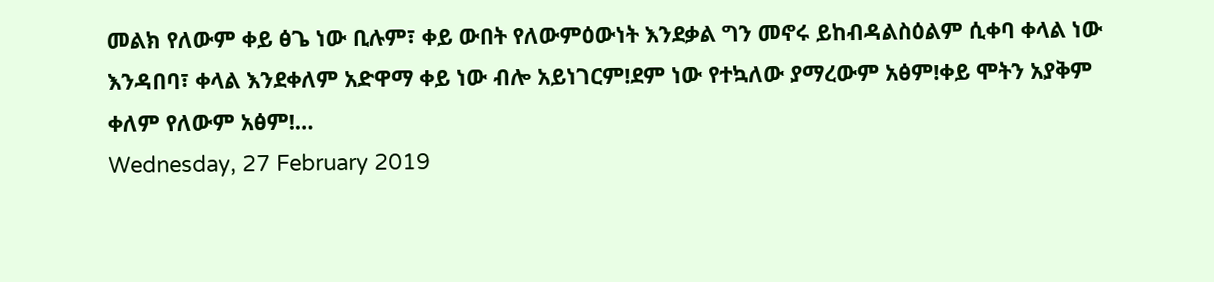መልክ የለውም ቀይ ፅጌ ነው ቢሉም፣ ቀይ ውበት የለውምዕውነት እንደቃል ግን መኖሩ ይከብዳልስዕልም ሲቀባ ቀላል ነው እንዳበባ፣ ቀላል እንደቀለም አድዋማ ቀይ ነው ብሎ አይነገርም!ደም ነው የተኳለው ያማረውም አፅም!ቀይ ሞትን አያቅም ቀለም የለውም አፅም!…
Wednesday, 27 February 2019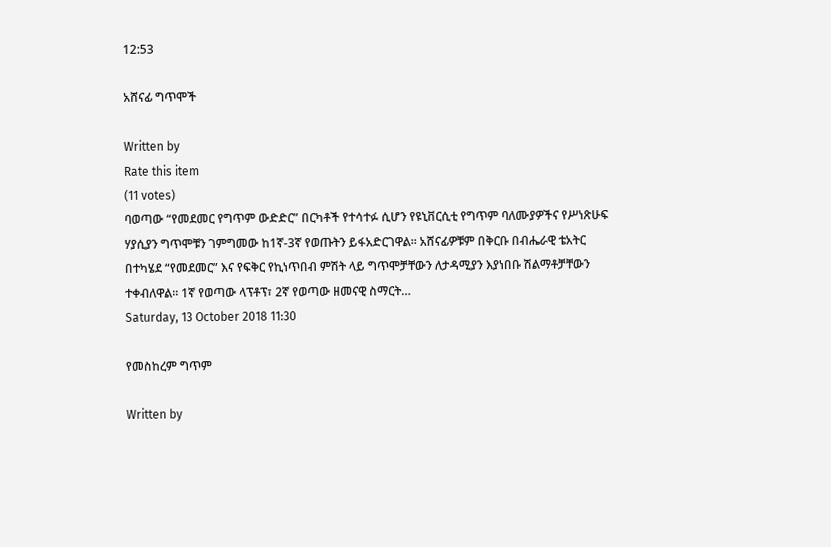12:53

አሸናፊ ግጥሞች

Written by
Rate this item
(11 votes)
ባወጣው “የመደመር የግጥም ውድድር” በርካቶች የተሳተፉ ሲሆን የዩኒቨርሲቲ የግጥም ባለሙያዎችና የሥነጽሁፍ ሃያሲያን ግጥሞቹን ገምግመው ከ1ኛ-3ኛ የወጡትን ይፋአድርገዋል፡፡ አሸናፊዎቹም በቅርቡ በብሔራዊ ቴአትር በተካሄደ “የመደመር” እና የፍቅር የኪነጥበብ ምሽት ላይ ግጥሞቻቸውን ለታዳሚያን እያነበቡ ሽልማቶቻቸውን ተቀብለዋል፡፡ 1ኛ የወጣው ላፕቶፕ፣ 2ኛ የወጣው ዘመናዊ ስማርት…
Saturday, 13 October 2018 11:30

የመስከረም ግጥም

Written by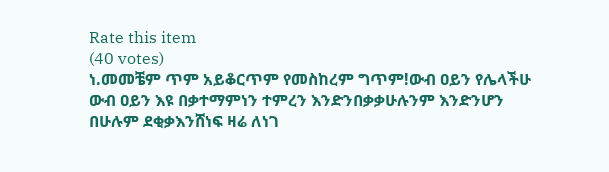Rate this item
(40 votes)
ነ.መመቼም ጥም አይቆርጥም የመስከረም ግጥም!ውብ ዐይን የሌላችሁ ውብ ዐይን እዩ በቃተማምነን ተምረን እንድንበቃቃሁሉንም እንድንሆን በሁሉም ደቂቃእንሸነፍ ዛሬ ለነገ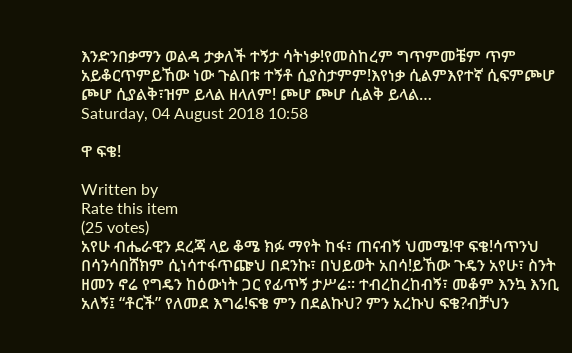እንድንበቃማን ወልዳ ታቃለች ተኝታ ሳትነቃ!የመስከረም ግጥምመቼም ጥም አይቆርጥምይኸው ነው ጉልበቱ ተኝቶ ሲያስታምም!እየነቃ ሲልምእየተኛ ሲፍምጮሆ ጮሆ ሲያልቅ፣ዝም ይላል ዘላለም! ጮሆ ጮሆ ሲልቅ ይላል…
Saturday, 04 August 2018 10:58

ዋ ፍቄ!

Written by
Rate this item
(25 votes)
አየሁ ብሔራዊን ደረጃ ላይ ቆሜ ክፉ ማየት ከፋ፣ ጠናብኝ ህመሜ!ዋ ፍቄ!ሳጥንህ በሳንሳበሸክም ሲነሳተፋጥጬህ በደንኩ፣ በህይወት አበሳ!ይኸው ጉዴን አየሁ፣ ስንት ዘመን ኖሬ የግዴን ከዕውነት ጋር የፊጥኝ ታሥሬ፡፡ ተብረከረከብኝ፣ መቆም እንኳ እንቢ አለኝ፤ “ቶርች” የለመደ እግሬ!ፍቄ ምን በደልኩህ? ምን አረኩህ ፍቄ?ብቻህን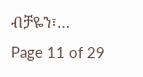ብቻዬን፣…
Page 11 of 29